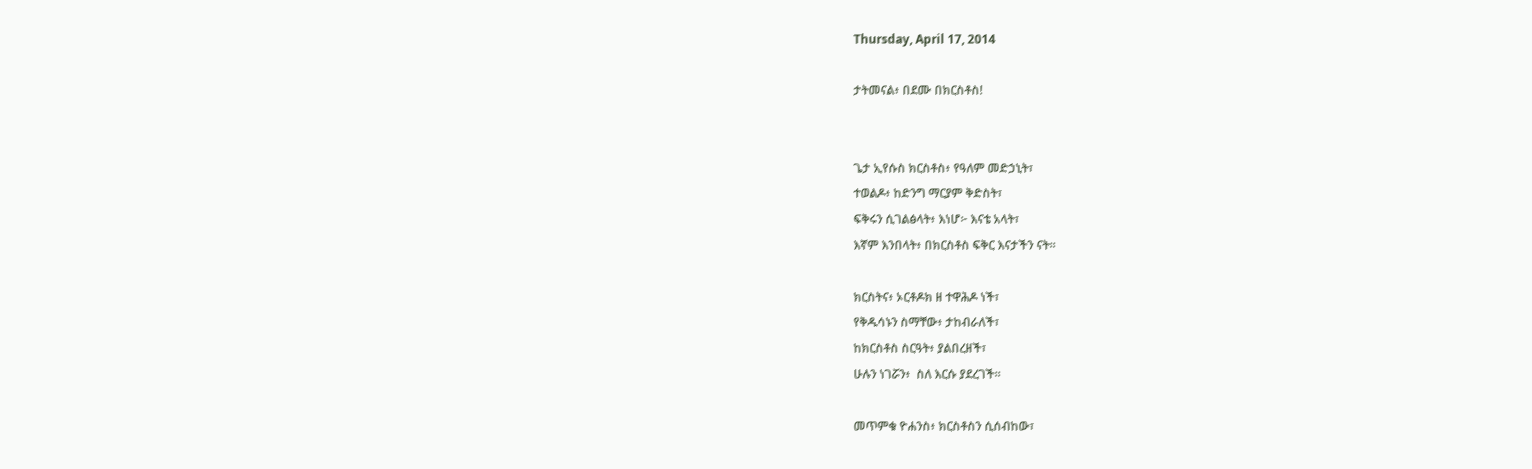Thursday, April 17, 2014

ታትመናል፥ በደሙ በክርስቶስ!


ጌታ ኢየሱስ ክርስቶስ፥ የዓለም መድኃኒት፣
ተወልዶ፥ ከድንግ ማርያም ቅድስት፣
ፍቅሩን ሲገልፅላት፥ እነሆ፦ እናቴ አላት፣
እኛም እንበላት፥ በክርስቶስ ፍቅር እናታችን ናት።

ክርስትና፥ ኦርቶዶክ ዘ ተዋሕዶ ነች፣
የቅዱሳኑን ስማቸው፥ ታከብራለች፣
ከክርስቶስ ስርዓት፥ ያልበረዘች፣
ሁሉን ነገሯን፥  ስለ እርሱ ያደረገች።

መጥምቁ ዮሐንስ፥ ክርስቶስን ሲሰብከው፣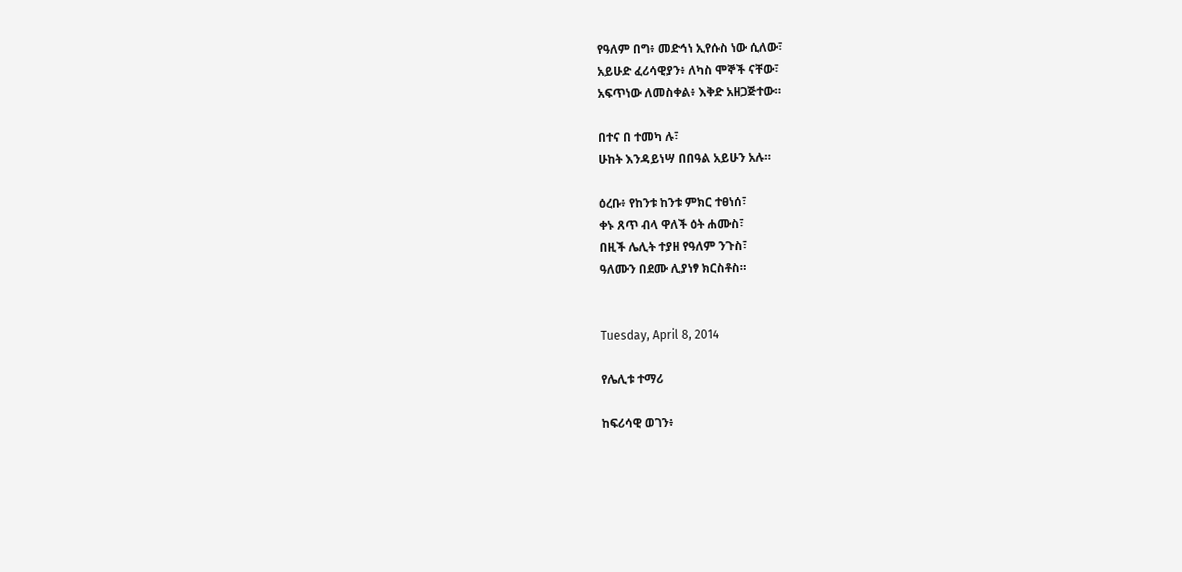የዓለም በግ፥ መድኅነ ኢየሱስ ነው ሲለው፣
አይሁድ ፈሪሳዊያን፥ ለካስ ሞኞች ናቸው፣
አፍጥነው ለመስቀል፥ እቅድ አዘጋጅተው።

በተና በ ተመካ ሉ፣
ሁከት እንዳይነሣ በበዓል አይሁን አሉ።

ዕረቡ፥ የከንቱ ከንቱ ምክር ተፀነሰ፣
ቀኑ ጸጥ ብላ ዋለች ዕት ሐሙስ፣
በዚች ሌሊት ተያዘ የዓለም ንጉስ፣
ዓለሙን በደሙ ሊያነፃ ክርስቶስ።


Tuesday, April 8, 2014

የሌሊቱ ተማሪ

ከፍሪሳዊ ወገን፥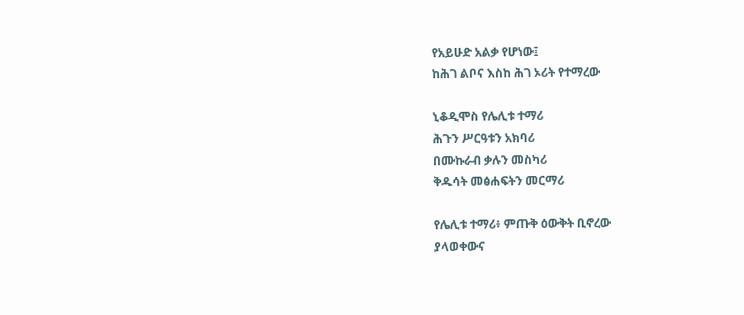የአይሁድ አልቃ የሆነው፤
ከሕገ ልቦና እስከ ሕገ ኦሪት የተማረው

ኒቆዲሞስ የሌሊቱ ተማሪ
ሕጉን ሥርዓቱን አክባሪ
በሙኩራብ ቃሉን መስካሪ
ቅዱሳት መፅሐፍትን መርማሪ

የሌሊቱ ተማሪ፥ ምጡቅ ዕውቅት ቢኖረው
ያላወቀውና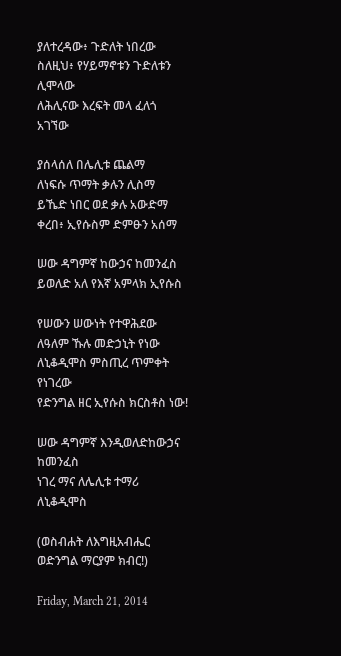ያለተረዳው፥ ጉድለት ነበረው
ስለዚህ፥ የሃይማኖቱን ጉድለቱን ሊሞላው
ለሕሊናው እረፍት መላ ፈለጎ  አገኘው

ያሰላሰለ በሌሊቱ ጨልማ
ለነፍሱ ጥማት ቃሉን ሊስማ
ይኼድ ነበር ወደ ቃሉ አውድማ
ቀረበ፥ ኢየሱስም ድምፁን አሰማ

ሠው ዳግምኛ ከውኃና ከመንፈስ
ይወለድ አለ የእኛ አምላክ ኢየሱስ

የሠውን ሠውነት የተዋሕደው
ለዓለም ኹሉ መድኃኒት የነው
ለኒቆዲሞስ ምስጢረ ጥምቀት የነገረው
የድንግል ዘር ኢየሱስ ክርስቶስ ነው!

ሠው ዳግምኛ እንዲወለድከውኃና ከመንፈስ
ነገረ ማና ለሌሊቱ ተማሪ ለኒቆዲሞስ

(ወስብሐት ለእግዚአብሔር ወድንግል ማርያም ክብር!)

Friday, March 21, 2014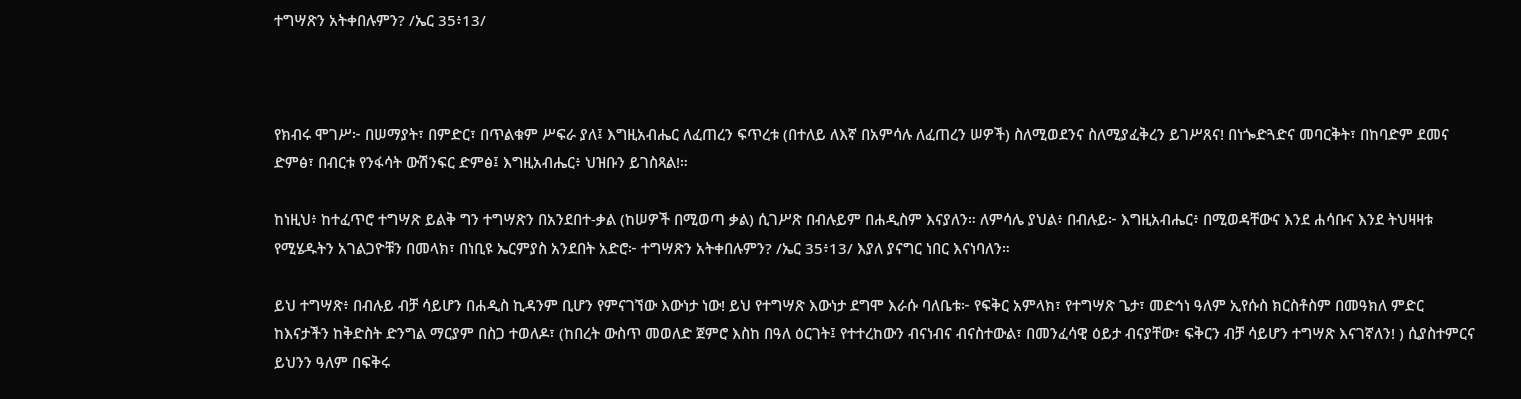ተግሣጽን አትቀበሉምን? /ኤር 35፥13/



የክብሩ ሞገሥ፦ በሠማያት፣ በምድር፣ በጥልቁም ሥፍራ ያለ፤ እግዚአብሔር ለፈጠረን ፍጥረቱ (በተለይ ለእኛ በአምሳሉ ለፈጠረን ሠዎች) ስለሚወደንና ስለሚያፈቅረን ይገሥጸና! በነጐድጓድና መባርቅት፣ በከባድም ደመና ድምፅ፣ በብርቱ የንፋሳት ውሽንፍር ድምፅ፤ እግዚአብሔር፥ ህዝቡን ይገስጻል!።

ከነዚህ፥ ከተፈጥሮ ተግሣጽ ይልቅ ግን ተግሣጽን በአንደበተ-ቃል (ከሠዎች በሚወጣ ቃል) ሲገሥጽ በብሉይም በሐዲስም እናያለን። ለምሳሌ ያህል፥ በብሉይ፦ እግዚአብሔር፥ በሚወዳቸውና እንደ ሐሳቡና እንደ ትህዛዛቱ የሚሄዱትን አገልጋዮቹን በመላክ፣ በነቢዩ ኤርምያስ አንደበት አድሮ፦ ተግሣጽን አትቀበሉምን? /ኤር 35፥13/ እያለ ያናግር ነበር እናነባለን።

ይህ ተግሣጽ፥ በብሉይ ብቻ ሳይሆን በሐዲስ ኪዳንም ቢሆን የምናገኘው እውነታ ነው! ይህ የተግሣጽ እውነታ ደግሞ እራሱ ባለቤቱ፦ የፍቅር አምላክ፣ የተግሣጽ ጌታ፣ መድኅነ ዓለም ኢየሱስ ክርስቶስም በመዓክለ ምድር ከእናታችን ከቅድስት ድንግል ማርያም በስጋ ተወለዶ፣ (ከበረት ውስጥ መወለድ ጀምሮ እስከ በዓለ ዕርገት፤ የተተረከውን ብናነብና ብናስተውል፣ በመንፈሳዊ ዕይታ ብናያቸው፣ ፍቅርን ብቻ ሳይሆን ተግሣጽ እናገኛለን! ) ሲያስተምርና ይህንን ዓለም በፍቅሩ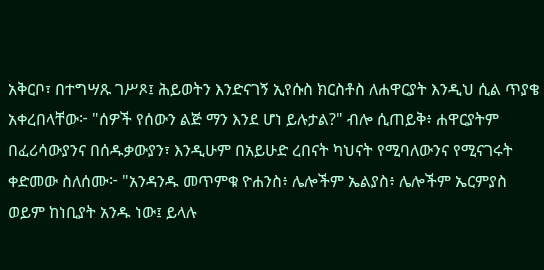አቅርቦ፣ በተግሣጹ ገሥጾ፤ ሕይወትን እንድናገኝ ኢየሱስ ክርስቶስ ለሐዋርያት እንዲህ ሲል ጥያቄ አቀረበላቸው፦ "ሰዎች የሰውን ልጅ ማን እንደ ሆነ ይሉታል?" ብሎ ሲጠይቅ፥ ሐዋርያትም በፈሪሳውያንና በሰዱቃውያን፣ እንዲሁም በአይሁድ ረበናት ካህናት የሚባለውንና የሚናገሩት ቀድመው ስለሰሙ፦ "አንዳንዱ መጥምቁ ዮሐንስ፥ ሌሎችም ኤልያስ፥ ሌሎችም ኤርምያስ ወይም ከነቢያት አንዱ ነው፤ ይላሉ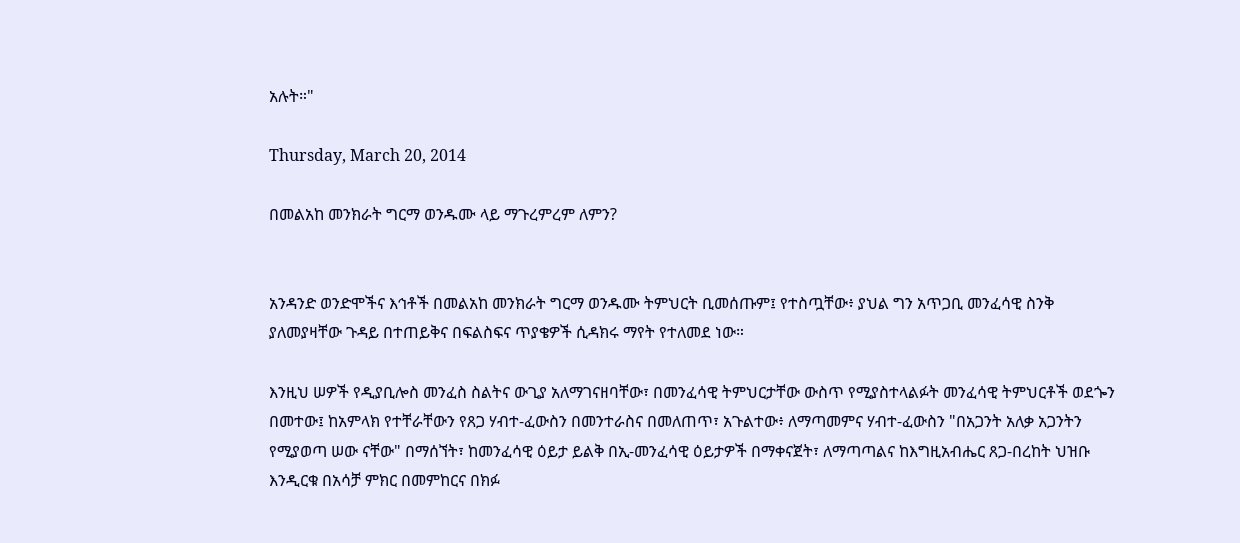አሉት።"

Thursday, March 20, 2014

በመልአከ መንክራት ግርማ ወንዱሙ ላይ ማጉረምረም ለምን?


አንዳንድ ወንድሞችና እኅቶች በመልአከ መንክራት ግርማ ወንዱሙ ትምህርት ቢመሰጡም፤ የተስጧቸው፥ ያህል ግን አጥጋቢ መንፈሳዊ ስንቅ ያለመያዛቸው ጉዳይ በተጠይቅና በፍልስፍና ጥያቄዎች ሲዳክሩ ማየት የተለመደ ነው።

እንዚህ ሠዎች የዲያቢሎስ መንፈስ ስልትና ውጊያ አለማገናዘባቸው፣ በመንፈሳዊ ትምህርታቸው ውስጥ የሚያስተላልፉት መንፈሳዊ ትምህርቶች ወደጐን በመተው፤ ከአምላክ የተቸራቸውን የጸጋ ሃብተ-ፈውስን በመንተራስና በመለጠጥ፣ አጉልተው፥ ለማጣመምና ሃብተ-ፈውስን "በአጋንት አለቃ አጋንትን የሚያወጣ ሠው ናቸው" በማሰኘት፣ ከመንፈሳዊ ዕይታ ይልቅ በኢ-መንፈሳዊ ዕይታዎች በማቀናጀት፣ ለማጣጣልና ከእግዚአብሔር ጸጋ-በረከት ህዝቡ እንዲርቁ በአሳቻ ምክር በመምከርና በክፉ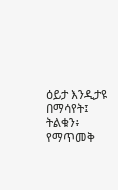ዕይታ እንዲታዩ በማሳየት፤ ትልቁን፥ የማጥመቅ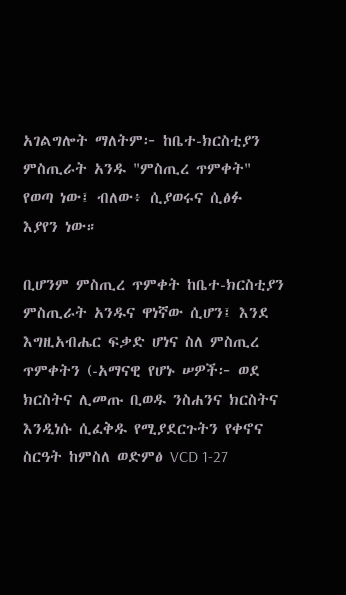አገልግሎት ማለትም፦ ከቤተ-ክርስቲያን ምስጢራት አንዱ "ምስጢረ ጥምቀት" የወጣ ነው፤ ብለው፥ ሲያወሩና ሲፅፉ እያየን ነው።

ቢሆንም ምስጢረ ጥምቀት ከቤተ-ክርስቲያን ምስጢራት አንዱና ዋነኛው ሲሆን፤ እንደ እግዚአብሔር ፍቃድ ሆነና ስለ ምስጢረ ጥምቀትን (-አማናዊ የሆኑ ሠዎች፦ ወደ ክርስትና ሊመጡ ቢወዱ ንስሐንና ክርስትና እንዲነሱ ሲፈቅዱ የሚያደርጉትን የቀኖና ስርዓት ከምስለ ወድምፅ VCD 1-27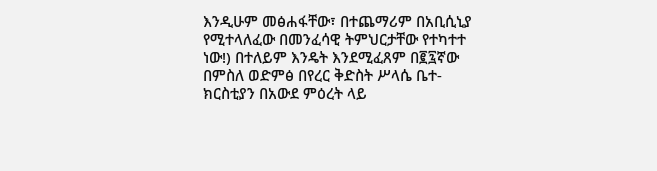እንዲሁም መፅሐፋቸው፣ በተጨማሪም በአቢሲኒያ የሚተላለፈው በመንፈሳዊ ትምህርታቸው የተካተተ ነው!) በተለይም እንዴት እንደሚፈጸም በ፪፯ኛው በምስለ ወድምፅ በየረር ቅድስት ሥላሴ ቤተ-ክርስቲያን በአውደ ምዕረት ላይ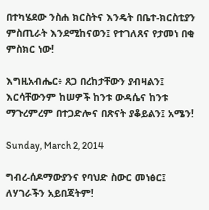በተካሄደው ንስሐ ክርስትና እንዴት በቤተ-ክርስቲያን ምስጢራት እንደሚከናወን፤ የተገለጸና የታመነ በቂ ምስክር ነው!

እግዚአብሔር፥ ጸጋ በረከታቸውን ያብዛልን፤ እርሳቸውንም ከሠዎች ከንቱ ውዳሴና ከንቱ ማጉረምረም በተጋድሎና በጽናት ያቆይልን፤ አሜን!

Sunday, March 2, 2014

ግብረ-ሰዶማውያንና የባህድ ስውር መነፅር፤ ለሃገራችን አይበጃትም!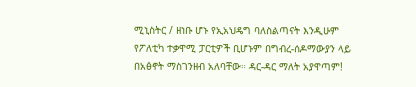ሚኒስትር / ዘነቡ ሆኑ የኢአህዴግ ባለስልጣናት እንዲሁም የፖለቲካ ተቃዋሚ ፓርቲዎች ቢሆኑም በግብረ-ሰዶማውያን ላይ በአፅኖት ማስገንዘብ አለባቸው። ዳር-ዳር ማለት አያዋጣም!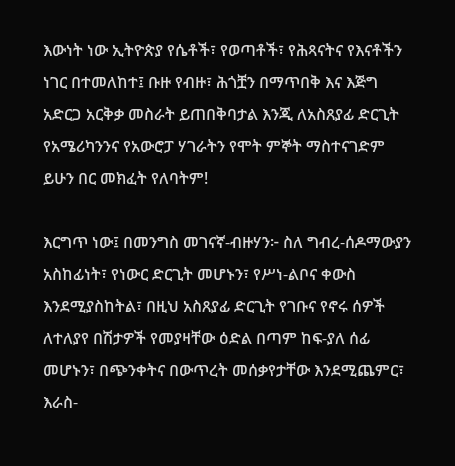እውነት ነው ኢትዮጵያ የሴቶች፣ የወጣቶች፣ የሕጻናትና የእናቶችን ነገር በተመለከተ፤ ቡዙ የብዙ፣ ሕጎቿን በማጥበቅ እና እጅግ አድርጋ አርቅቃ መስራት ይጠበቅባታል እንጂ ለአስጸያፊ ድርጊት የአሜሪካንንና የአውሮፓ ሃገራትን የሞት ምኞት ማስተናገድም ይሁን በር መክፈት የለባትም!

እርግጥ ነው፤ በመንግስ መገናኛ-ብዙሃን፦ ስለ ግብረ-ሰዶማውያን አስከፊነት፣ የነውር ድርጊት መሆኑን፣ የሥነ-ልቦና ቀውስ እንደሚያስከትል፣ በዚህ አስጸያፊ ድርጊት የገቡና የኖሩ ሰዎች ለተለያየ በሽታዎች የመያዛቸው ዕድል በጣም ከፍ-ያለ ሰፊ መሆኑን፣ በጭንቀትና በውጥረት መሰቃየታቸው እንደሚጨምር፣ እራስ-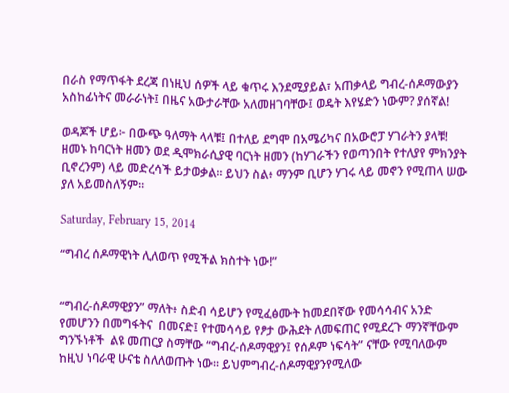በራስ የማጥፋት ደረጃ በነዚህ ሰዎች ላይ ቁጥሩ እንደሚያይል፣ አጠቃላይ ግብረ-ሰዶማውያን አስከፊነትና መራራነት፤ በዜና አውታራቸው አለመዘገባቸው፤ ወዴት እየሄድን ነውም? ያሰኛል!

ወዳጆች ሆይ፦ በውጭ ዓለማት ላላቹ፤ በተለይ ደግሞ በአሜሪካና በአውሮፓ ሃገራትን ያላቹ! ዘመኑ ከባርነት ዘመን ወደ ዲሞክራሲያዊ ባርነት ዘመን (ከሃገራችን የወጣንበት የተለያየ ምክንያት ቢኖረንም) ላይ መድረሳች ይታወቃል። ይህን ስል፥ ማንም ቢሆን ሃገሩ ላይ መኖን የሚጠላ ሠው ያለ አይመስለኝም።

Saturday, February 15, 2014

“ግብረ ሰዶማዊነት ሊለወጥ የሚችል ክስተት ነው!”


“ግብረ-ሰዶማዊያን” ማለት፥ ስድብ ሳይሆን የሚፈፅሙት ከመደበኛው የመሳሳብና አንድ የመሆንን በመግፋትና  በመናድ፤ የተመሳሳይ የፆታ ውሕደት ለመፍጠር የሚደረጉ ማንኛቸውም ግንኙነቶች  ልዩ መጠርያ ስማቸው “ግብረ-ሰዶማዊያን፤ የሰዶም ነፍሳት” ናቸው የሚባለውም ከዚህ ነባራዊ ሁናቴ ስለለወጡት ነው። ይህምግብረ-ሰዶማዊያንየሚለው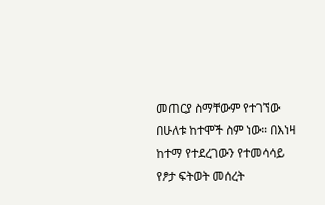መጠርያ ስማቸውም የተገኘው በሁለቱ ከተሞች ስም ነው። በእነዛ ከተማ የተደረገውን የተመሳሳይ የፆታ ፍትወት መሰረት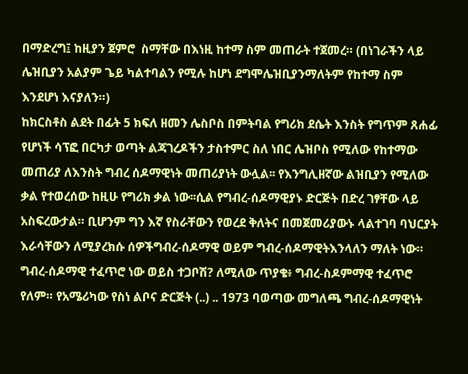በማድረግ፤ ከዚያን ጀምሮ  ስማቸው በእነዚ ከተማ ስም መጠራት ተጀመረ። (በነገራችን ላይ ሌዝቢያን አልያም ጌይ ካልተባልን የሚሉ ከሆነ ደግሞሌዝቢያንማለትም የከተማ ስም እንደሆነ እናያለን።)
ከክርስቶስ ልደት በፊት 5 ክፍለ ዘመን ሌስቦስ በምትባል የግሪክ ደሴት እንስት የግጥም ጸሐፊ የሆነች ሳፕፎ በርካታ ወጣት ልጃገረዶችን ታስተምር ስለ ነበር ሌዝቦስ የሚለው የከተማው መጠሪያ ለእንስት ግብረ ሰዶማዊነት መጠሪያነት ውሏል፡፡ የእንግሊዘኛው ልዝቢያን የሚለው ቃል የተወረሰው ከዚሁ የግሪክ ቃል ነው፡፡ሲል የግብረ-ሰዶማዊያኑ ድርጅት በድረ ገፃቸው ላይ አስፍረውታል። ቢሆንም ግን እኛ የስራቸውን የወረደ ቅለትና በመጀመሪያውኑ ላልተገባ ባህርያት እራሳቸውን ለሚያረክሱ ሰዎችግብረ-ሰዶማዊ ወይም ግብረ-ሰዶማዊትእንላለን ማለት ነው።
ግብረ-ሰዶማዊ ተፈጥሮ ነው ወይስ ተጋቦሽ? ለሚለው ጥያቄ፥ ግብረ-ስዶምማዊ ተፈጥሮ የለም። የአሜሪካው የስነ ልቦና ድርጅት (..) .. 1973 ባወጣው መግለጫ ግብረ-ሰዶማዊነት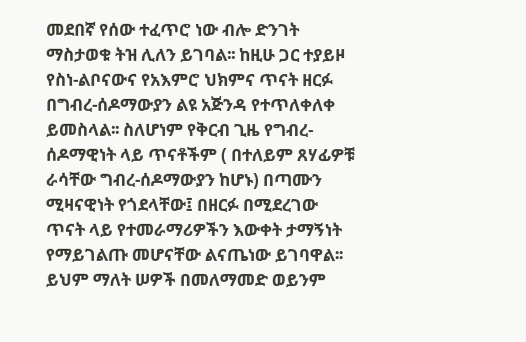መደበኛ የሰው ተፈጥሮ ነው ብሎ ድንገት ማስታወቁ ትዝ ሊለን ይገባል፡፡ ከዚሁ ጋር ተያይዞ የስነ-ልቦናውና የአእምሮ ህክምና ጥናት ዘርፉ በግብረ-ሰዶማውያን ልዩ አጅንዳ የተጥለቀለቀ ይመስላል፡፡ ስለሆነም የቅርብ ጊዜ የግብረ-ሰዶማዊነት ላይ ጥናቶችም ( በተለይም ጸሃፊዎቹ ራሳቸው ግብረ-ሰዶማውያን ከሆኑ) በጣሙን ሚዛናዊነት የጎደላቸው፤ በዘርፉ በሚደረገው ጥናት ላይ የተመራማሪዎችን እውቀት ታማኝነት የማይገልጡ መሆናቸው ልናጤነው ይገባዋል፡፡
ይህም ማለት ሠዎች በመለማመድ ወይንም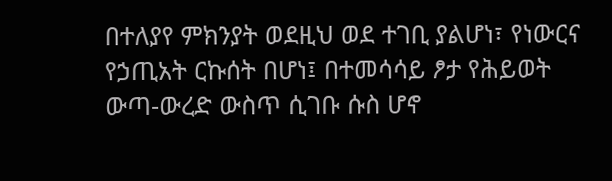በተለያየ ምክንያት ወደዚህ ወደ ተገቢ ያልሆነ፣ የነውርና የኃጢአት ርኩሰት በሆነ፤ በተመሳሳይ ፆታ የሕይወት ውጣ-ውረድ ውስጥ ሲገቡ ሱስ ሆኖ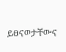ይፀናወታቸውና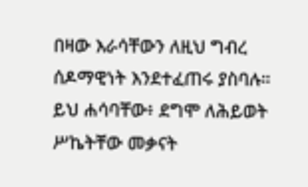በዛው እራሳቸውን ለዚህ ግብረ ሰዶማዊነት እንደተፈጠሩ ያስባሉ። ይህ ሐሳባቸው፥ ደግሞ ለሕይወት ሥኬትቸው መቃናት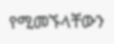የሚመኙላቸውን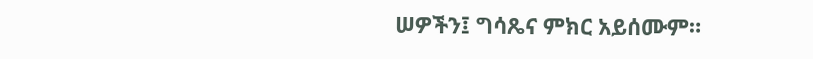ሠዎችን፤ ግሳጼና ምክር አይሰሙም።